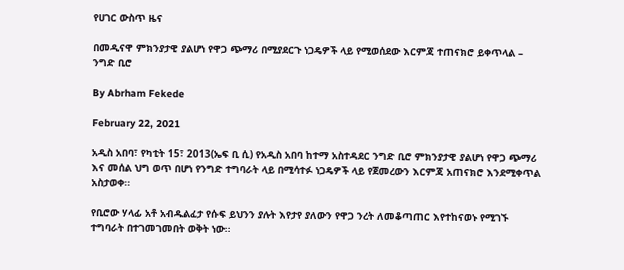የሀገር ውስጥ ዜና

በመዲናዋ ምክንያታዊ ያልሆነ የዋጋ ጭማሪ በሚያደርጉ ነጋዴዎች ላይ የሚወሰደው እርምጃ ተጠናክሮ ይቀጥላል – ንግድ ቢሮ

By Abrham Fekede

February 22, 2021

አዲስ አበባ፣ የካቲት 15፣ 2013(ኤፍ ቢ ሲ) የአዲስ አበባ ከተማ አስተዳደር ንግድ ቢሮ ምክንያታዊ ያልሆነ የዋጋ ጭማሪ እና መሰል ህግ ወጥ በሆነ የንግድ ተግባራት ላይ በሚሳተፉ ነጋዴዎች ላይ የጀመረውን እርምጃ አጠናክሮ እንደሚቀጥል አስታወቀ፡፡

የቢሮው ሃላፊ አቶ አብዱልፈታ የሱፍ ይህንን ያሉት እየታየ ያለውን የዋጋ ንረት ለመቆጣጠር እየተከናወኑ የሚገኙ ተግባራት በተገመገመበት ወቅት ነው፡፡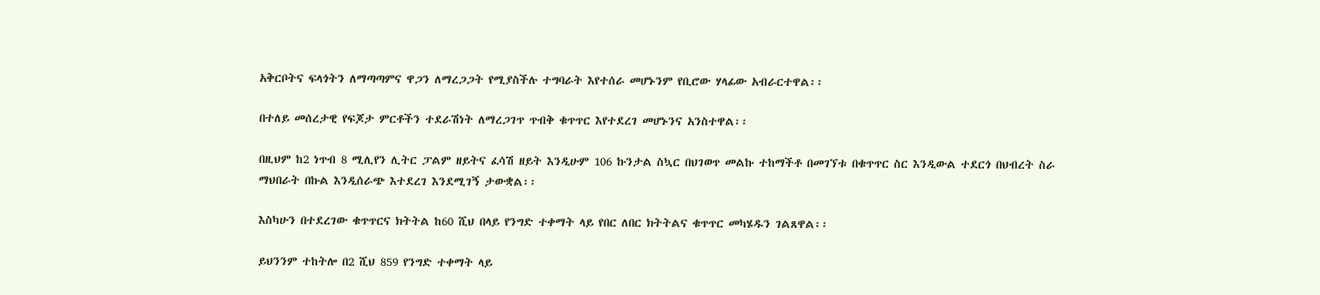አቅርቦትና ፍላጎትን ለማጣጣምና ዋጋን ለማረጋጋት የሚያስችሉ ተግባራት እየተሰራ መሆኑንም የቢሮው ሃላፊው አብራርተዋል፡፡

በተለይ መሰረታዊ የፍጆታ ምርቶችን ተደራሽነት ለማረጋገጥ ጥብቅ ቁጥጥር እየተደረገ መሆኑንና አንስተዋል፡፡

በዚህም ከ2 ነጥብ 8 ሚሊየን ሊትር ፓልም ዘይትና ፈሳሽ ዘይት እንዲሁም 106 ኩንታል ስኳር በህገወጥ መልኩ ተከማችቶ በመገኘቱ በቁጥጥር ስር እንዲውል ተደርጎ በህብረት ስራ ማህበራት በኩል እንዲሰራጭ እተደረገ እንደሚገኝ ታውቋል፡፡

እስካሁን በተደረገው ቁጥጥርና ክትትል ከ60 ሺህ በላይ የንግድ ተቀማት ላይ የበር ለበር ክትትልና ቁጥጥር መካሄዱን ገልጸዋል፡፡

ይህንንም ተከትሎ በ2 ሺህ 859 የንግድ ተቀማት ላይ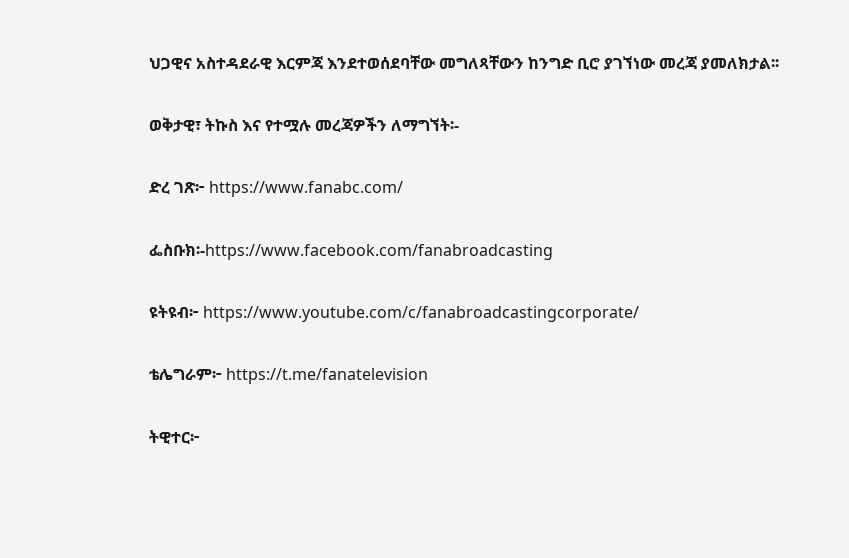ህጋዊና አስተዳደራዊ እርምጃ እንደተወሰደባቸው መግለጻቸውን ከንግድ ቢሮ ያገኘነው መረጃ ያመለክታል፡፡

ወቅታዊ፣ ትኩስ እና የተሟሉ መረጃዎችን ለማግኘት፡-

ድረ ገጽ፦ https://www.fanabc.com/

ፌስቡክ፡-https://www.facebook.com/fanabroadcasting

ዩትዩብ፦ https://www.youtube.com/c/fanabroadcastingcorporate/

ቴሌግራም፦ https://t.me/fanatelevision

ትዊተር፦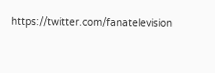https://twitter.com/fanatelevision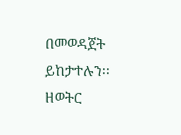በመወዳጀት ይከታተሉን፡፡ዘወትር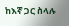ከእኛ ጋር ስላሉ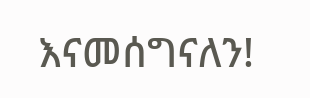እናመሰግናለን!